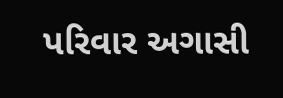પરિવાર અગાસી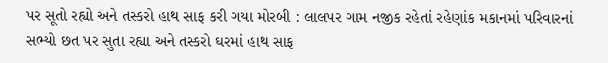પર સૂતો રહ્યો અને તસ્કરો હાથ સાફ કરી ગયા મોરબી : લાલપર ગામ નજીક રહેતાં રહેણાંક મકાનમાં પરિવારનાં સભ્યો છત પર સુતા રહ્યા અને તસ્કરો ઘરમાં હાથ સાફ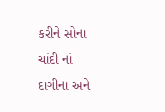કરીને સોના ચાંદી નાં દાગીના અને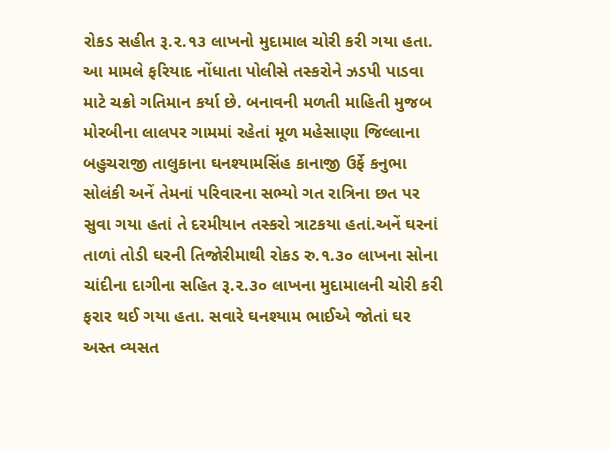રોકડ સહીત રૂ.૨.૧૩ લાખનો મુદામાલ ચોરી કરી ગયા હતા. આ મામલે ફરિયાદ નોંધાતા પોલીસે તસ્કરોને ઝડપી પાડવા માટે ચક્રો ગતિમાન કર્યા છે. બનાવની મળતી માહિતી મુજબ મોરબીના લાલપર ગામમાં રહેતાં મૂળ મહેસાણા જિલ્લાના બહુચરાજી તાલુકાના ઘનશ્યામસિંહ કાનાજી ઉર્ફે કનુભા સોલંકી અનેં તેમનાં પરિવારના સભ્યો ગત રાત્રિના છત પર સુવા ગયા હતાં તે દરમીયાન તસ્કરો ત્રાટકયા હતાં.અનેં ઘરનાં તાળાં તોડી ઘરની તિજોરીમાથી રોકડ રુ.૧.૩૦ લાખના સોના ચાંદીના દાગીના સહિત રૂ.૨.૩૦ લાખના મુદામાલની ચોરી કરી ફરાર થઈ ગયા હતા. સવારે ઘનશ્યામ ભાઈએ જોતાં ઘર અસ્ત વ્યસત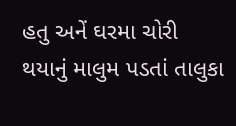હતુ અનેં ઘરમા ચોરી થયાનું માલુમ પડતાં તાલુકા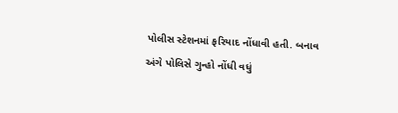પોલીસ સ્ટેશનમાં ફરિયાદ નોંધાવી હતી. બનાવ અંગે પોલિસે ગુન્હો નોંધી વધું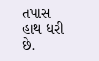તપાસ હાથ ધરી છે.